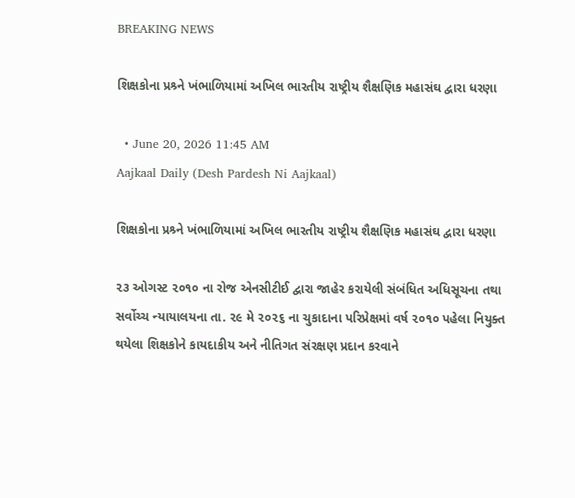BREAKING NEWS

શિક્ષકોના પ્રશ્ર્ને ખંભાળિયામાં અખિલ ભારતીય રાષ્ટ્રીય શૈક્ષણિક મહાસંઘ દ્વારા ધરણા

  • June 20, 2026 11:45 AM
Aajkaal Daily (Desh Pardesh Ni Aajkaal)

શિક્ષકોના પ્રશ્ર્ને ખંભાળિયામાં અખિલ ભારતીય રાષ્ટ્રીય શૈક્ષણિક મહાસંઘ દ્વારા ધરણા

૨૩ ઓગસ્ટ ૨૦૧૦ ના રોજ એનસીટીઈ દ્વારા જાહેર કરાયેલી સંબંધિત અધિસૂચના તથા સર્વોચ્ચ ન્યાયાલયના તા. ૨૯ મે ૨૦૨૬ ના ચુકાદાના પરિપ્રેક્ષમાં વર્ષ ૨૦૧૦ પહેલા નિયુક્ત થયેલા શિક્ષકોને કાયદાકીય અને નીતિગત સંરક્ષણ પ્રદાન કરવાને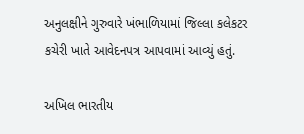અનુલક્ષીને ગુરુવારે ખંભાળિયામાં જિલ્લા કલેકટર કચેરી ખાતે આવેદનપત્ર આપવામાં આવ્યું હતું.

અખિલ ભારતીય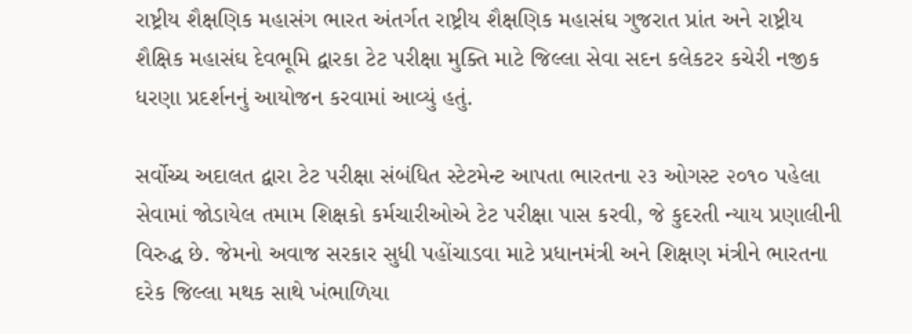રાષ્ટ્રીય શૈક્ષણિક મહાસંગ ભારત અંતર્ગત રાષ્ટ્રીય શૈક્ષણિક મહાસંઘ ગુજરાત પ્રાંત અને રાષ્ટ્રીય શૈક્ષિક મહાસંઘ દેવભૂમિ દ્વારકા ટેટ પરીક્ષા મુક્તિ માટે જિલ્લા સેવા સદન કલેકટર કચેરી નજીક ધરણા પ્રદર્શનનું આયોજન કરવામાં આવ્યું હતું.

સર્વોચ્ચ અદાલત દ્વારા ટેટ પરીક્ષા સંબંધિત સ્ટેટમેન્ટ આપતા ભારતના ૨૩ ઓગસ્ટ ૨૦૧૦ પહેલા સેવામાં જોડાયેલ તમામ શિક્ષકો કર્મચારીઓએ ટેટ પરીક્ષા પાસ કરવી, જે કુદરતી ન્યાય પ્રણાલીની વિરુદ્ધ છે. જેમનો અવાજ સરકાર સુધી પહોંચાડવા માટે પ્રધાનમંત્રી અને શિક્ષણ મંત્રીને ભારતના દરેક જિલ્લા મથક સાથે ખંભાળિયા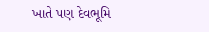ખાતે પણ દેવભૂમિ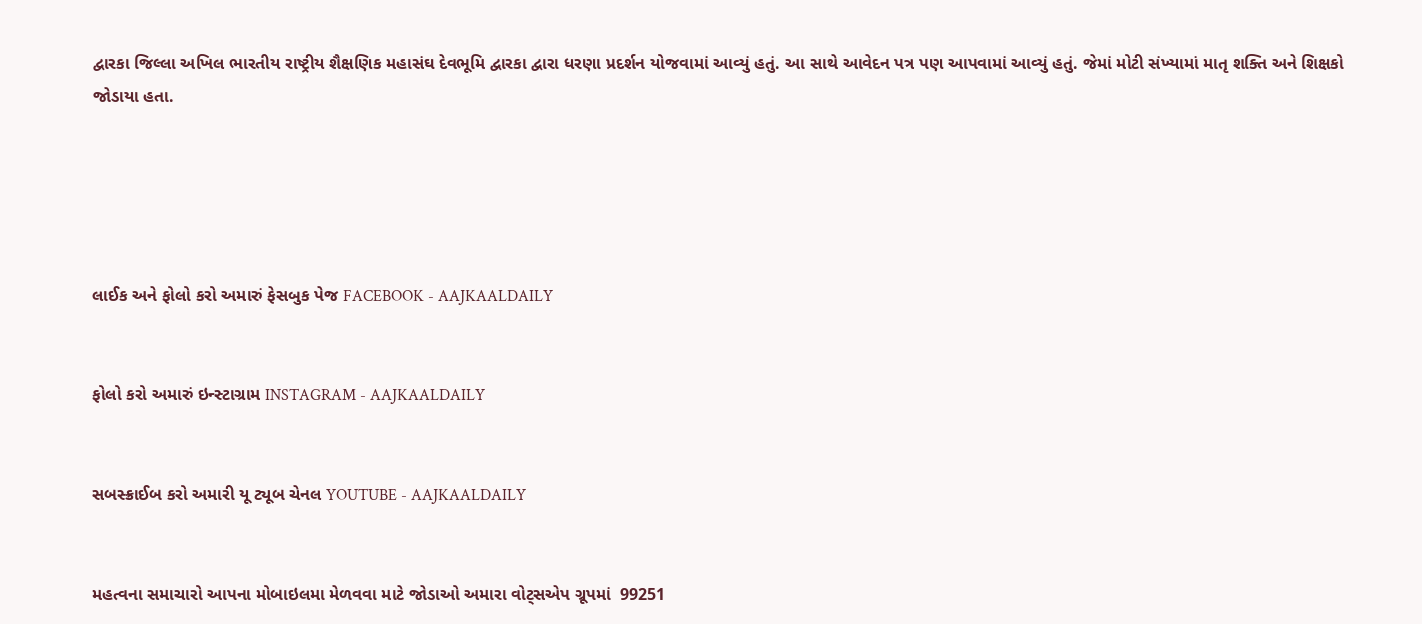દ્વારકા જિલ્લા અખિલ ભારતીય રાષ્ટ્રીય શૈક્ષણિક મહાસંઘ દેવભૂમિ દ્વારકા દ્વારા ધરણા પ્રદર્શન યોજવામાં આવ્યું હતું. આ સાથે આવેદન પત્ર પણ આપવામાં આવ્યું હતું. જેમાં મોટી સંખ્યામાં માતૃ શક્તિ અને શિક્ષકો જોડાયા હતા.





લાઈક અને ફોલો કરો અમારું ફેસબુક પેજ FACEBOOK - AAJKAALDAILY


ફોલો કરો અમારું ઇન્સ્ટાગ્રામ INSTAGRAM - AAJKAALDAILY


સબસ્ક્રાઈબ કરો અમારી યૂ ટ્યૂબ ચેનલ YOUTUBE - AAJKAALDAILY


મહત્વના સમાચારો આપના મોબાઇલમા મેળવવા માટે જોડાઓ અમારા વોટ્સએપ ગ્રૂપમાં  99251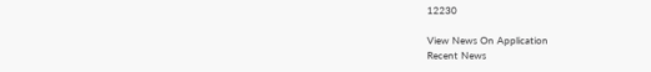12230

View News On Application
Recent News